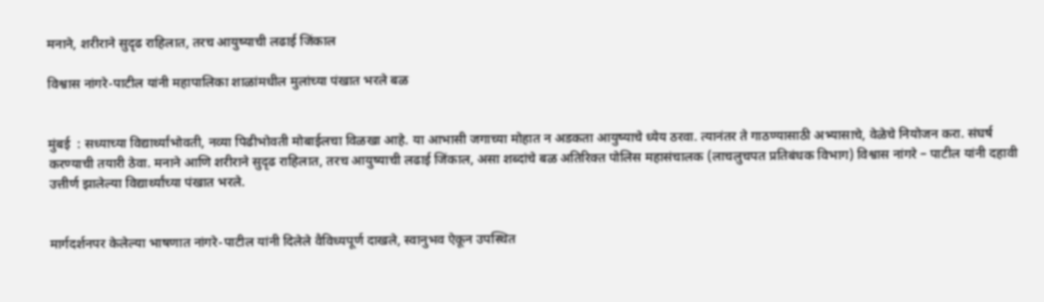मनाने, शरीराने सुदृढ राहिलात, तरच आयुष्याची लढाई जिंकाल

विश्वास नांगरे-पाटील यांनी महापालिका शाळांमधील मुलांच्या पंखात भरले बळ


मुंबई  : सध्याच्या विद्यार्थ्यांभोवती, नव्या पिढीभोवती मोबाईलचा विळखा आहे. या आभासी जगाच्या मोहात न अडकता आयुष्याचे ध्येय ठरवा. त्यानंतर ते गाठण्यासाठी अभ्यासाचे, वेळेचे नियोजन करा. संघर्ष करण्याची तयारी ठेवा. मनाने आणि शरीराने सुदृढ राहिलात, तरच आयुष्याची लढाई जिंकाल, असा शब्दांचे बळ अतिरिक्त पोलिस महासंचालक (लाचलुचपत प्रतिबंधक विभाग) विश्वास नांगरे – पाटील यांनी दहावी उत्तीर्ण झालेल्या विद्यार्थ्यांच्या पंखात भरले.


मार्गदर्शनपर केलेल्या भाषणात नांगरे-पाटील यांनी दिलेले वैविध्यपूर्ण दाखले, स्वानुभव ऐकून उपस्थित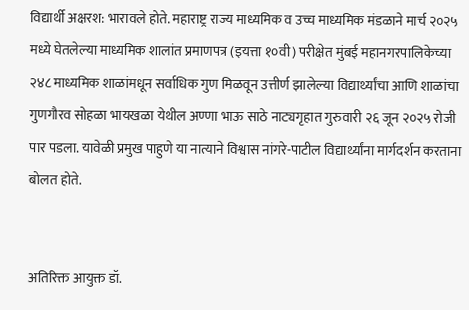विद्यार्थी अक्षरश: भारावले होते. महाराष्ट्र राज्य माध्यमिक व उच्च माध्यमिक मंडळाने मार्च २०२५ मध्ये घेतलेल्या माध्यमिक शालांत प्रमाणपत्र (इयत्ता १०वी) परीक्षेत मुंबई महानगरपालिकेच्या २४८ माध्यमिक शाळांमधून सर्वाधिक गुण मिळवून उत्तीर्ण झालेल्या विद्यार्थ्यांचा आणि शाळांचा गुणगौरव सोहळा भायखळा येथील अण्णा भाऊ साठे नाट्यगृहात गुरुवारी २६ जून २०२५ रोजी पार पडला. यावेळी प्रमुख पाहुणे या नात्याने विश्वास नांगरे-पाटील विद्यार्थ्यांना मार्गदर्शन करताना बोलत होते.


अतिरिक्त आयुक्त डॉ.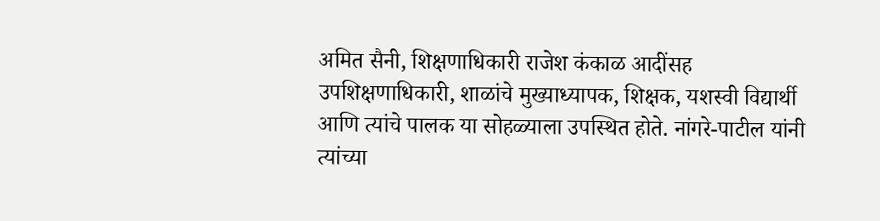अमित सैनी, शिक्षणाधिकारी राजेश कंकाळ आदींसह उपशिक्षणाधिकारी, शाळांचे मुख्याध्यापक, शिक्षक, यशस्वी विद्यार्थी आणि त्यांचे पालक या सोहळ्याला उपस्थित होते. नांगरे-पाटील यांनी त्यांच्या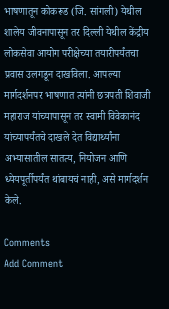भाषणातून कोकरूड (जि. सांगली) येथील शालेय जीवनापासून तर दिल्ली येथील केंद्रीय लोकसेवा आयोग परीक्षेच्या तयारीपर्यंतचा प्रवास उलगडून दाखविला. आपल्या मार्गदर्शनपर भाषणात त्यांनी छत्रपती शिवाजी महाराज यांच्यापासून तर स्वामी विवेकानंद यांच्यापर्यंतचे दाखले देत विद्यार्थ्यांना अभ्यासातील सातत्य, नियोजन आणि ध्येयपूर्तीपर्यंत थांबायचं नाही, असे मार्गदर्शन केले.

Comments
Add Comment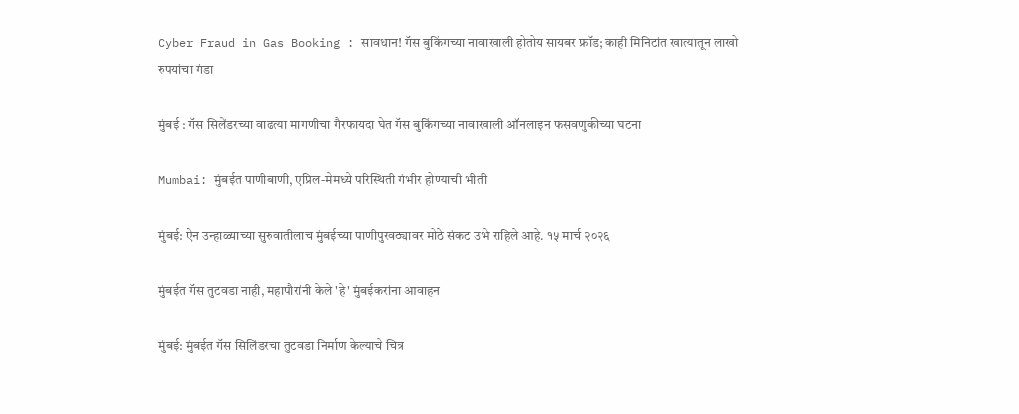Cyber Fraud in Gas Booking : सावधान! गॅस बुकिंगच्या नावाखाली होतोय सायबर फ्रॉड; काही मिनिटांत खात्यातून लाखो रुपयांचा गंडा

मुंबई : गॅस सिलेंडरच्या वाढत्या मागणीचा गैरफायदा घेत गॅस बुकिंगच्या नावाखाली ऑनलाइन फसवणुकीच्या घटना

Mumbai: मुंबईत पाणीबाणी, एप्रिल-मेमध्ये परिस्थिती गंभीर होण्याची भीती

मुंबई: ऐन उन्हाळ्याच्या सुरुवातीलाच मुंबईच्या पाणीपुरवठ्यावर मोठे संकट उभे राहिले आहे. १५ मार्च २०२६

मुंबईत गॅस तुटवडा नाही, महापौरांनी केले 'हे' मुंबईकरांना आवाहन

मुंबई: मुंबईत गॅस सिलिंडरचा तुटवडा निर्माण केल्याचे चित्र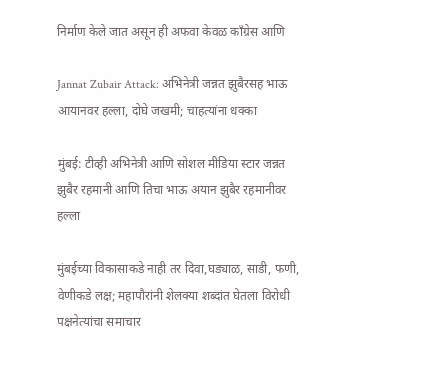निर्माण केले जात असून ही अफवा केवळ काँग्रेस आणि

Jannat Zubair Attack: अभिनेत्री जन्नत झुबैरसह भाऊ आयानवर हल्ला, दोघे जखमी; चाहत्यांना धक्का

मुंबई: टीव्ही अभिनेत्री आणि सोशल मीडिया स्टार जन्नत झुबैर रहमानी आणि तिचा भाऊ अयान झुबैर रहमानीवर हल्ला

मुंबईच्या विकासाकडे नाही तर दिवा,घड्याळ, साडी, फणी, वेणीकडे लक्ष; महापौरांनी शेलक्या शब्दांत घेतला विरोधी पक्षनेत्यांचा समाचार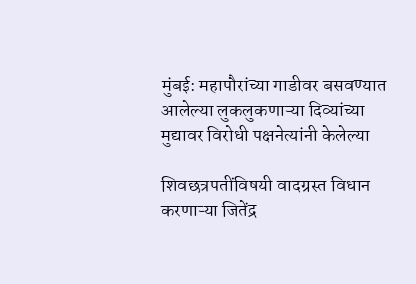मुंबई: महापौरांच्या गाडीवर बसवण्यात आलेल्या लुकलुकणाऱ्या दिव्यांच्या मुद्यावर विरोधी पक्षनेत्यांनी केलेल्या

शिवछत्रपतींविषयी वादग्रस्त विधान करणाऱ्या जितेंद्र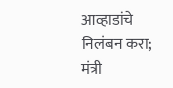आव्हाडांचे निलंबन करा; मंत्री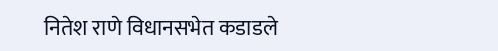नितेश राणे विधानसभेत कडाडले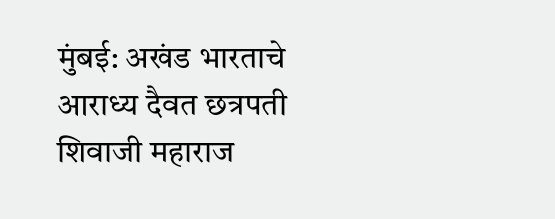मुंबई: अखंड भारताचे आराध्य दैवत छत्रपती शिवाजी महाराज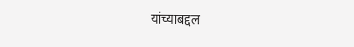यांच्याबद्दल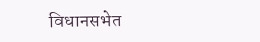विधानसभेत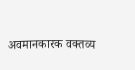अवमानकारक वक्तव्य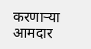करणाऱ्या आमदार